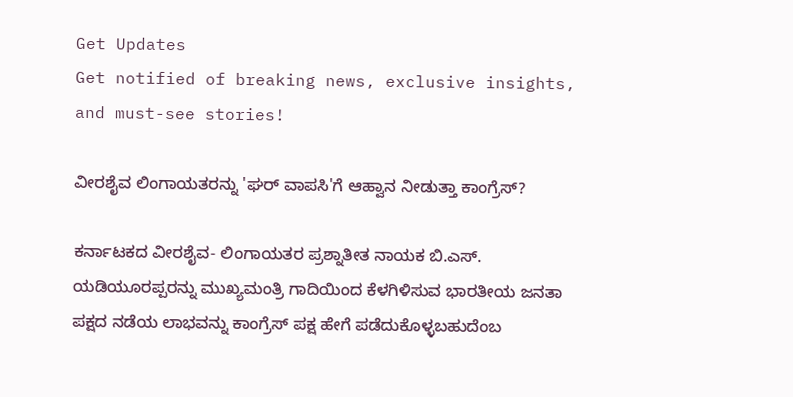Get Updates
Get notified of breaking news, exclusive insights, and must-see stories!

ವೀರಶೈವ ಲಿಂಗಾಯತರನ್ನು 'ಘರ್ ವಾಪಸಿ'ಗೆ ಆಹ್ವಾನ ನೀಡುತ್ತಾ ಕಾಂಗ್ರೆಸ್?

ಕರ್ನಾಟಕದ ವೀರಶೈವ- ಲಿಂಗಾಯತರ ಪ್ರಶ್ನಾತೀತ ನಾಯಕ ಬಿ.ಎಸ್. ಯಡಿಯೂರಪ್ಪರನ್ನು ಮುಖ್ಯಮಂತ್ರಿ ಗಾದಿಯಿಂದ ಕೆಳಗಿಳಿಸುವ ಭಾರತೀಯ ಜನತಾ ಪಕ್ಷದ ನಡೆಯ ಲಾಭವನ್ನು ಕಾಂಗ್ರೆಸ್ ಪಕ್ಷ ಹೇಗೆ ಪಡೆದುಕೊಳ್ಳಬಹುದೆಂಬ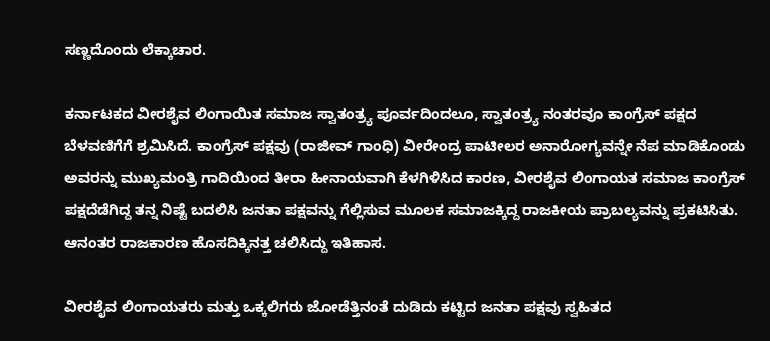ಸಣ್ಣದೊಂದು ಲೆಕ್ಕಾಚಾರ.

ಕರ್ನಾಟಕದ ವೀರಶೈವ ಲಿಂಗಾಯಿತ ಸಮಾಜ ಸ್ವಾತಂತ್ರ್ಯ ಪೂರ್ವದಿಂದಲೂ, ಸ್ವಾತಂತ್ರ್ಯ ನಂತರವೂ ಕಾಂಗ್ರೆಸ್ ಪಕ್ಷದ ಬೆಳವಣಿಗೆಗೆ ಶ್ರಮಿಸಿದೆ. ಕಾಂಗ್ರೆಸ್ ಪಕ್ಷವು (ರಾಜೀವ್ ಗಾಂಧಿ) ವೀರೇಂದ್ರ ಪಾಟೀಲರ ಅನಾರೋಗ್ಯವನ್ನೇ ನೆಪ ಮಾಡಿಕೊಂಡು ಅವರನ್ನು ಮುಖ್ಯಮಂತ್ರಿ ಗಾದಿಯಿಂದ ತೀರಾ ಹೀನಾಯವಾಗಿ ಕೆಳಗಿಳಿಸಿದ ಕಾರಣ, ವೀರಶೈವ ಲಿಂಗಾಯತ ಸಮಾಜ ಕಾಂಗ್ರೆಸ್ ಪಕ್ಷದೆಡೆಗಿದ್ದ ತನ್ನ ನಿಷ್ಟೆ ಬದಲಿಸಿ ಜನತಾ ಪಕ್ಷವನ್ನು ಗೆಲ್ಲಿಸುವ ಮೂಲಕ ಸಮಾಜಕ್ಕಿದ್ದ ರಾಜಕೀಯ ಪ್ರಾಬಲ್ಯವನ್ನು ಪ್ರಕಟಿಸಿತು. ಆನಂತರ ರಾಜಕಾರಣ ಹೊಸದಿಕ್ಕಿನತ್ತ ಚಲಿಸಿದ್ದು ಇತಿಹಾಸ.

ವೀರಶೈವ ಲಿಂಗಾಯತರು ಮತ್ತು ಒಕ್ಕಲಿಗರು ಜೋಡೆತ್ತಿನಂತೆ ದುಡಿದು ಕಟ್ಟಿದ ಜನತಾ ಪಕ್ಷವು ಸ್ವಹಿತದ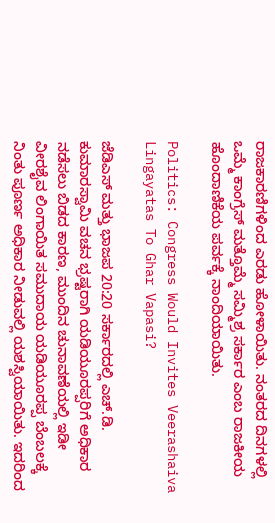ರಾಜಕಾರಣಿಗಳಿಂದ ಎರಡು ಹೋಳಾಯಿತು. ನಂತರದ ದಿನಗಳಲ್ಲಿ ಒಮ್ಮೆ ಕಾಂಗ್ರೆಸ್ ಮತ್ತೊಮ್ಮೆ ಸಮ್ಮಿಶ್ರ ಸರ್ಕಾರ ಎಂಬ ರಾಜಕೀಯ ಹೊಂದಾಣಿಕೆಯ ಪರ್ವಕ್ಕೆ ನಾಂದಿಯಾಯಿತು.

Politics: Congress Would Invites Veerashaiva Lingayatas To Ghar Vapasi?

ಜೆಡಿಎಸ್ ಮತ್ತು ಭಾಜಪ 20:20 ಸರ್ಕಾರದಲ್ಲಿ ಎಚ್.ಡಿ. ಕುಮಾರಸ್ವಾಮಿ ವಚನ ಭ್ರಷ್ಟರಾಗಿ ಯಡಿಯೂರಪ್ಪರಿಗೆ ಅಧಿಕಾರ ನಡೆಸಲು ಬಿಡದ ಕಾರಣ, ಮುಂದಿನ ಚುನಾವಣೆಯಲ್ಲಿ ಇಡೀ ವೀರಶೈವ ಲಿಂಗಾಯಿತ ಸಮುದಾಯ ಯಡಿಯೂರಪ್ಪ ಬೆಂಬಲಕ್ಕೆ ನಿಂತು ಪೂರ್ಣ ಅಧಿಕಾರ ನೀಡುವಲ್ಲಿ ಯಶಸ್ವಿಯಾಯಿತು. ಇದರಿಂದ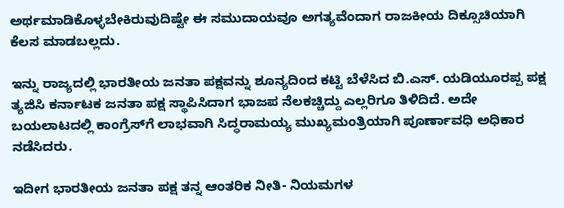ಅರ್ಥಮಾಡಿಕೊಳ್ಳಬೇಕಿರುವುದಿಷ್ಟೇ ಈ ಸಮುದಾಯವೂ ಅಗತ್ಯವೆಂದಾಗ ರಾಜಕೀಯ ದಿಕ್ಸೂಚಿಯಾಗಿ ಕೆಲಸ ಮಾಡಬಲ್ಲದು.

ಇನ್ನು ರಾಜ್ಯದಲ್ಲಿ ಭಾರತೀಯ ಜನತಾ ಪಕ್ಷವನ್ನು ಶೂನ್ಯದಿಂದ ಕಟ್ಟಿ ಬೆಳೆಸಿದ ಬಿ.ಎಸ್. ಯಡಿಯೂರಪ್ಪ ಪಕ್ಷ ತ್ಯಜಿಸಿ ಕರ್ನಾಟಕ ಜನತಾ ಪಕ್ಷ ಸ್ಥಾಪಿಸಿದಾಗ ಭಾಜಪ ನೆಲಕಚ್ಚಿದ್ದು ಎಲ್ಲರಿಗೂ ತಿಳಿದಿದೆ. ಅದೇ ಬಯಲಾಟದಲ್ಲಿ ಕಾಂಗ್ರೆಸ್‌ಗೆ ಲಾಭವಾಗಿ ಸಿದ್ಧರಾಮಯ್ಯ ಮುಖ್ಯಮಂತ್ರಿಯಾಗಿ ಪೂರ್ಣಾವಧಿ ಅಧಿಕಾರ ನಡೆಸಿದರು.

ಇದೀಗ ಭಾರತೀಯ ಜನತಾ ಪಕ್ಷ ತನ್ನ ಆಂತರಿಕ ನೀತಿ- ನಿಯಮಗಳ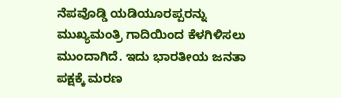ನೆಪವೊಡ್ಡಿ ಯಡಿಯೂರಪ್ಪರನ್ನು ಮುಖ್ಯಮಂತ್ರಿ ಗಾದಿಯಿಂದ ಕೆಳಗಿಳಿಸಲು ಮುಂದಾಗಿದೆ. ಇದು ಭಾರತೀಯ ಜನತಾ ಪಕ್ಷಕ್ಕೆ ಮರಣ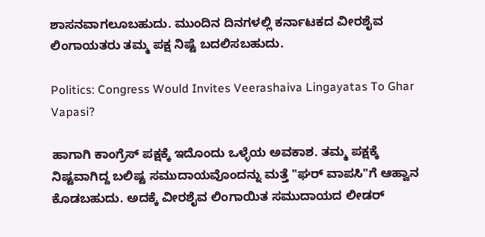ಶಾಸನವಾಗಲೂಬಹುದು. ಮುಂದಿನ ದಿನಗಳಲ್ಲಿ ಕರ್ನಾಟಕದ ವೀರಶೈವ ಲಿಂಗಾಯತರು ತಮ್ಮ ಪಕ್ಷ ನಿಷ್ಟೆ ಬದಲಿಸಬಹುದು.

Politics: Congress Would Invites Veerashaiva Lingayatas To Ghar Vapasi?

ಹಾಗಾಗಿ ಕಾಂಗ್ರೆಸ್ ಪಕ್ಷಕ್ಕೆ ಇದೊಂದು ಒಳ್ಳೆಯ ಅವಕಾಶ. ತಮ್ಮ ಪಕ್ಷಕ್ಕೆ ನಿಷ್ಟವಾಗಿದ್ದ ಬಲಿಷ್ಟ ಸಮುದಾಯವೊಂದನ್ನು ಮತ್ತೆ "ಘರ್ ವಾಪಸಿ"ಗೆ ಆಹ್ವಾನ ಕೊಡಬಹುದು. ಅದಕ್ಕೆ ವೀರಶೈವ ಲಿಂಗಾಯಿತ ಸಮುದಾಯದ ಲೀಡರ್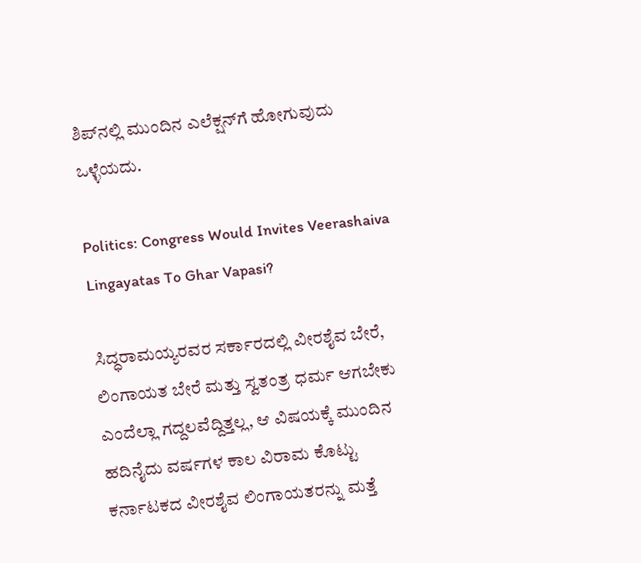ಶಿಪ್‌ನಲ್ಲಿ ಮುಂದಿನ ಎಲೆಕ್ಷನ್‌ಗೆ ಹೋಗುವುದು ಒಳ್ಳೆಯದು.

Politics: Congress Would Invites Veerashaiva Lingayatas To Ghar Vapasi?

ಸಿದ್ಧರಾಮಯ್ಯರವರ ಸರ್ಕಾರದಲ್ಲಿ ವೀರಶೈವ ಬೇರೆ, ಲಿಂಗಾಯತ ಬೇರೆ ಮತ್ತು ಸ್ವತಂತ್ರ ಧರ್ಮ ಆಗಬೇಕು ಎಂದೆಲ್ಲಾ ಗದ್ದಲವೆದ್ದಿತ್ತಲ್ಲ, ಆ ವಿಷಯಕ್ಕೆ ಮುಂದಿನ ಹದಿನೈದು ವರ್ಷಗಳ ಕಾಲ ವಿರಾಮ ಕೊಟ್ಟು ಕರ್ನಾಟಕದ ವೀರಶೈವ ಲಿಂಗಾಯತರನ್ನು ಮತ್ತೆ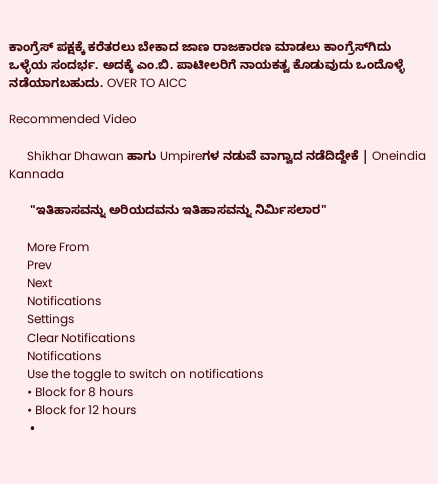ಕಾಂಗ್ರೆಸ್ ಪಕ್ಷಕ್ಕೆ ಕರೆತರಲು ಬೇಕಾದ ಜಾಣ ರಾಜಕಾರಣ ಮಾಡಲು ಕಾಂಗ್ರೆಸ್‌ಗಿದು ಒಳ್ಳೆಯ ಸಂದರ್ಭ. ಅದಕ್ಕೆ ಎಂ.ಬಿ. ಪಾಟೀಲರಿಗೆ ನಾಯಕತ್ವ ಕೊಡುವುದು ಒಂದೊಳ್ಳೆ ನಡೆಯಾಗಬಹುದು. OVER TO AICC

Recommended Video

      Shikhar Dhawan ಹಾಗು Umpireಗಳ ನಡುವೆ ವಾಗ್ವಾದ ನಡೆದಿದ್ದೇಕೆ | Oneindia Kannada

      "ಇತಿಹಾಸವನ್ನು ಅರಿಯದವನು ಇತಿಹಾಸವನ್ನು ನಿರ್ಮಿಸಲಾರ"

      More From
      Prev
      Next
      Notifications
      Settings
      Clear Notifications
      Notifications
      Use the toggle to switch on notifications
      • Block for 8 hours
      • Block for 12 hours
      •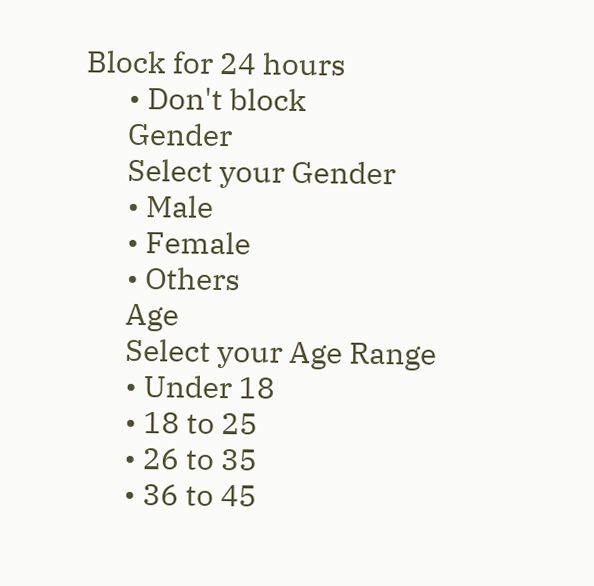Block for 24 hours
      • Don't block
      Gender
      Select your Gender
      • Male
      • Female
      • Others
      Age
      Select your Age Range
      • Under 18
      • 18 to 25
      • 26 to 35
      • 36 to 45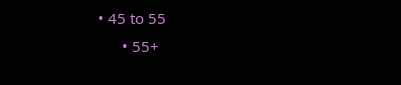• 45 to 55
      • 55+